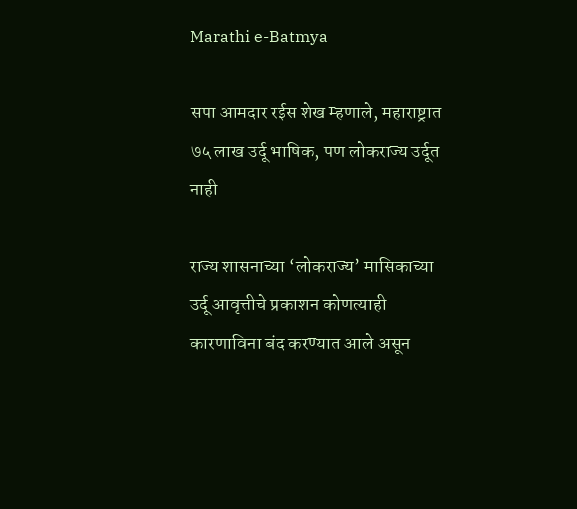Marathi e-Batmya

सपा आमदार रईस शेख म्हणाले, महाराष्ट्रात ७५ लाख उर्दू भाषिक, पण लोकराज्य उर्दूत नाही

राज्य शासनाच्या ‘लोकराज्य’ मासिकाच्या उर्दू आवृत्तीचे प्रकाशन कोणत्याही कारणाविना बंद करण्यात आले असून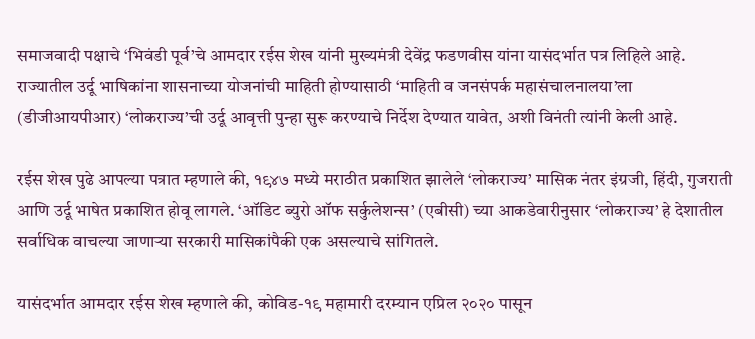समाजवादी पक्षाचे ‘भिवंडी पूर्व’चे आमदार रईस शेख यांनी मुख्यमंत्री देवेंद्र फडणवीस यांना यासंदर्भात पत्र लिहिले आहे. राज्यातील उर्दू भाषिकांना शासनाच्या योजनांची माहिती होण्यासाठी ‘माहिती व जनसंपर्क महासंचालनालया’ला (डीजीआयपीआर) ‘लोकराज्य’ची उर्दू आवृत्ती पुन्हा सुरू करण्याचे निर्देश देण्यात यावेत, अशी विनंती त्यांनी केली आहे.

रईस शेख पुढे आपल्या पत्रात म्हणाले की, १९४७ मध्ये मराठीत प्रकाशित झालेले ‘लोकराज्य’ मासिक नंतर इंग्रजी, हिंदी, गुजराती आणि उर्दू भाषेत प्रकाशित होवू लागले. ‘ऑडिट ब्युरो ऑफ सर्कुलेशन्स’ (एबीसी) च्या आकडेवारीनुसार ‘लोकराज्य’ हे देशातील सर्वाधिक वाचल्या जाणाऱ्या सरकारी मासिकांपैकी एक असल्याचे सांगितले.

यासंदर्भात आमदार रईस शेख म्हणाले की, कोविड-१९ महामारी दरम्यान एप्रिल २०२० पासून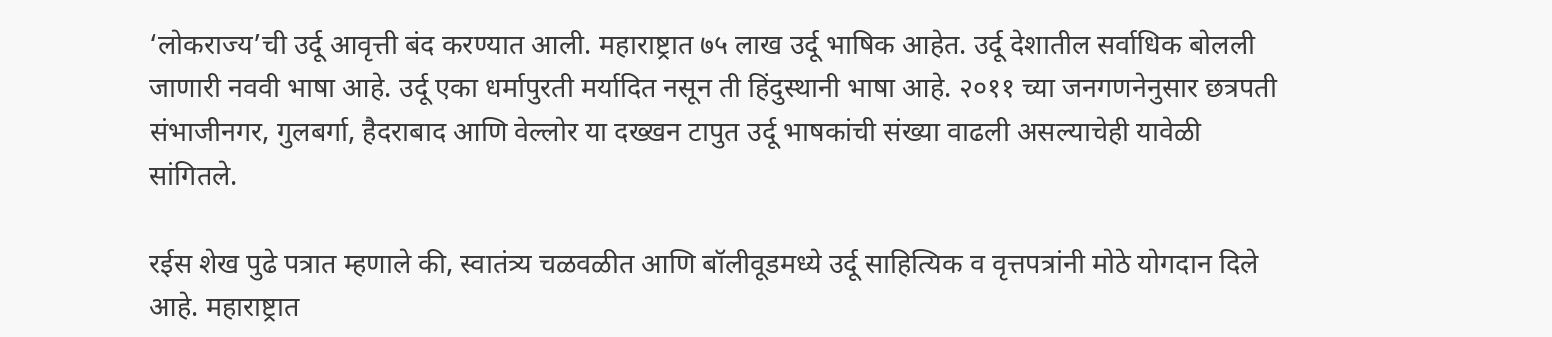‘लोकराज्य’ची उर्दू आवृत्ती बंद करण्यात आली. महाराष्ट्रात ७५ लाख उर्दू भाषिक आहेत. उर्दू देशातील सर्वाधिक बोलली जाणारी नववी भाषा आहे. उर्दू एका धर्मापुरती मर्यादित नसून ती हिंदुस्थानी भाषा आहे. २०११ च्या जनगणनेनुसार छत्रपती संभाजीनगर, गुलबर्गा, हैदराबाद आणि वेल्लोर या दख्खन टापुत उर्दू भाषकांची संख्या वाढली असल्याचेही यावेळी सांगितले.

रईस शेख पुढे पत्रात म्हणाले की, स्वातंत्र्य चळवळीत आणि बॉलीवूडमध्ये उर्दू साहित्यिक व वृत्तपत्रांनी मोठे योगदान दिले आहे. महाराष्ट्रात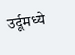उर्दूमध्ये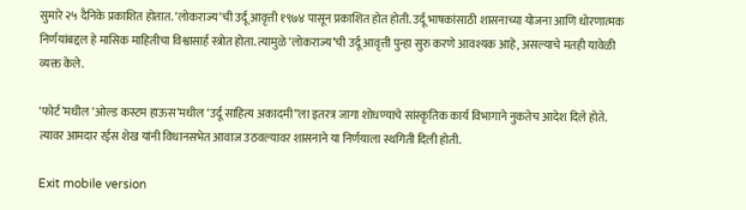सुमारे २५ दैनिके प्रकाशित होतात. ‘लोकराज्य’ची उर्दू आवृत्ती १९७४ पासून प्रकाशित होत होती. उर्दू भाषकांसाठी शासनाच्या योजना आणि धोरणात्मक निर्णयांबद्दल हे मासिक माहितीचा विश्वासार्ह स्त्रोत होता. त्यामुळे ‘लोकराज्य’ची उर्दू आवृत्ती पुन्हा सुरु करणे आवश्यक आहे, असल्याचे मतही यावेळी व्यक्त केले.

‘फोर्ट’मधील ‘ओल्ड कस्टम हाऊस’मधील ‘उर्दू साहित्य अकादमी”ला इतरत्र जागा शोधण्याचे सांस्कृतिक कार्य विभागाने नुकतेच आदेश दिले होते. त्यावर आमदार रईस शेख यांनी विधानसभेत आवाज उठवल्यावर शासनाने या निर्णयाला स्थगिती दिली होती.

Exit mobile version